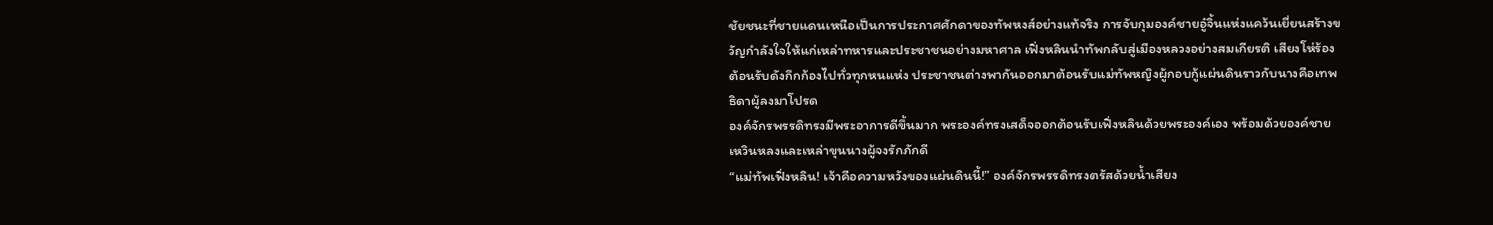ชัยชนะที่ชายแดนเหนือเป็นการประกาศศักดาของทัพหงส์อย่างแท้จริง การจับกุมองค์ชายอู๋จิ้นแห่งแคว้นเยี่ยนสร้างขวัญกำลังใจให้แก่เหล่าทหารและประชาชนอย่างมหาศาล เฟิ่งหลินนำทัพกลับสู่เมืองหลวงอย่างสมเกียรติ เสียงโห่ร้องต้อนรับดังกึกก้องไปทั่วทุกหนแห่ง ประชาชนต่างพากันออกมาต้อนรับแม่ทัพหญิงผู้กอบกู้แผ่นดินราวกับนางคือเทพธิดาผู้ลงมาโปรด
องค์จักรพรรดิทรงมีพระอาการดีขึ้นมาก พระองค์ทรงเสด็จออกต้อนรับเฟิ่งหลินด้วยพระองค์เอง พร้อมด้วยองค์ชายเหวินหลงและเหล่าขุนนางผู้จงรักภักดี
“แม่ทัพเฟิ่งหลิน! เจ้าคือความหวังของแผ่นดินนี้!” องค์จักรพรรดิทรงตรัสด้วยน้ำเสียง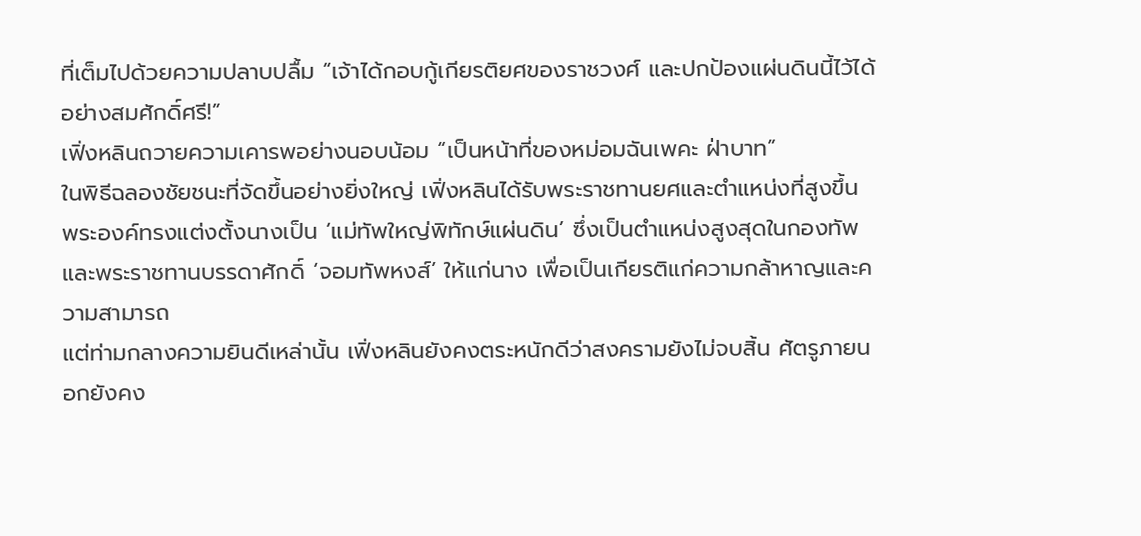ที่เต็มไปด้วยความปลาบปลื้ม “เจ้าได้กอบกู้เกียรติยศของราชวงศ์ และปกป้องแผ่นดินนี้ไว้ได้อย่างสมศักดิ์ศรี!”
เฟิ่งหลินถวายความเคารพอย่างนอบน้อม “เป็นหน้าที่ของหม่อมฉันเพคะ ฝ่าบาท”
ในพิธีฉลองชัยชนะที่จัดขึ้นอย่างยิ่งใหญ่ เฟิ่งหลินได้รับพระราชทานยศและตำแหน่งที่สูงขึ้น พระองค์ทรงแต่งตั้งนางเป็น ‘แม่ทัพใหญ่พิทักษ์แผ่นดิน’ ซึ่งเป็นตำแหน่งสูงสุดในกองทัพ และพระราชทานบรรดาศักดิ์ ‘จอมทัพหงส์’ ให้แก่นาง เพื่อเป็นเกียรติแก่ความกล้าหาญและความสามารถ
แต่ท่ามกลางความยินดีเหล่านั้น เฟิ่งหลินยังคงตระหนักดีว่าสงครามยังไม่จบสิ้น ศัตรูภายนอกยังคง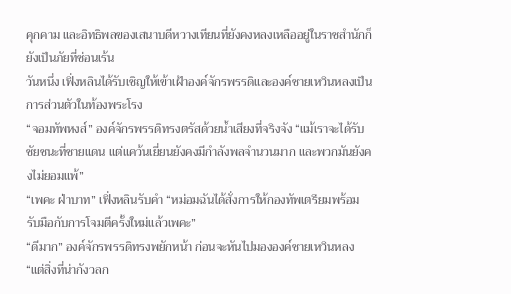คุกคาม และอิทธิพลของเสนาบดีหวางเทียนที่ยังคงหลงเหลืออยู่ในราชสำนักก็ยังเป็นภัยที่ซ่อนเร้น
วันหนึ่ง เฟิ่งหลินได้รับเชิญให้เข้าเฝ้าองค์จักรพรรดิและองค์ชายเหวินหลงเป็นการส่วนตัวในท้องพระโรง
“จอมทัพหงส์” องค์จักรพรรดิทรงตรัสด้วยน้ำเสียงที่จริงจัง “แม้เราจะได้รับชัยชนะที่ชายแดน แต่แคว้นเยี่ยนยังคงมีกำลังพลจำนวนมาก และพวกมันยังคงไม่ยอมแพ้”
“เพคะ ฝ่าบาท” เฟิ่งหลินรับคำ “หม่อมฉันได้สั่งการให้กองทัพเตรียมพร้อมรับมือกับการโจมตีครั้งใหม่แล้วเพคะ”
“ดีมาก” องค์จักรพรรดิทรงพยักหน้า ก่อนจะหันไปมององค์ชายเหวินหลง “แต่สิ่งที่น่ากังวลก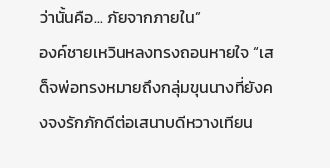ว่านั้นคือ... ภัยจากภายใน”
องค์ชายเหวินหลงทรงถอนหายใจ “เสด็จพ่อทรงหมายถึงกลุ่มขุนนางที่ยังคงจงรักภักดีต่อเสนาบดีหวางเทียน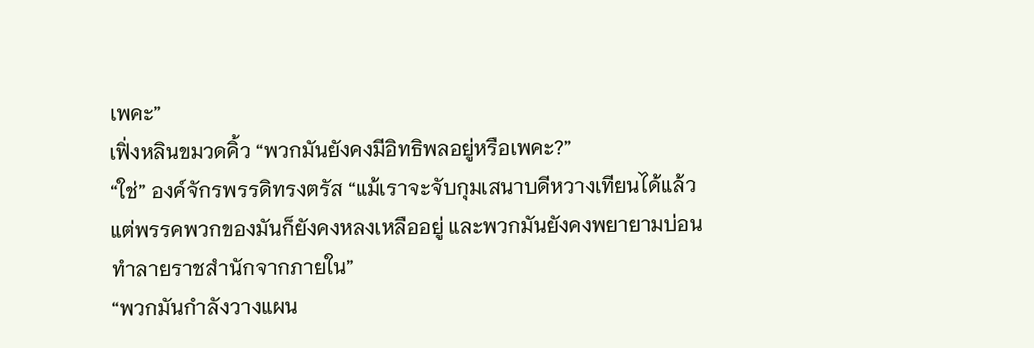เพคะ”
เฟิ่งหลินขมวดคิ้ว “พวกมันยังคงมีอิทธิพลอยู่หรือเพคะ?”
“ใช่” องค์จักรพรรดิทรงตรัส “แม้เราจะจับกุมเสนาบดีหวางเทียนได้แล้ว แต่พรรคพวกของมันก็ยังคงหลงเหลืออยู่ และพวกมันยังคงพยายามบ่อนทำลายราชสำนักจากภายใน”
“พวกมันกำลังวางแผน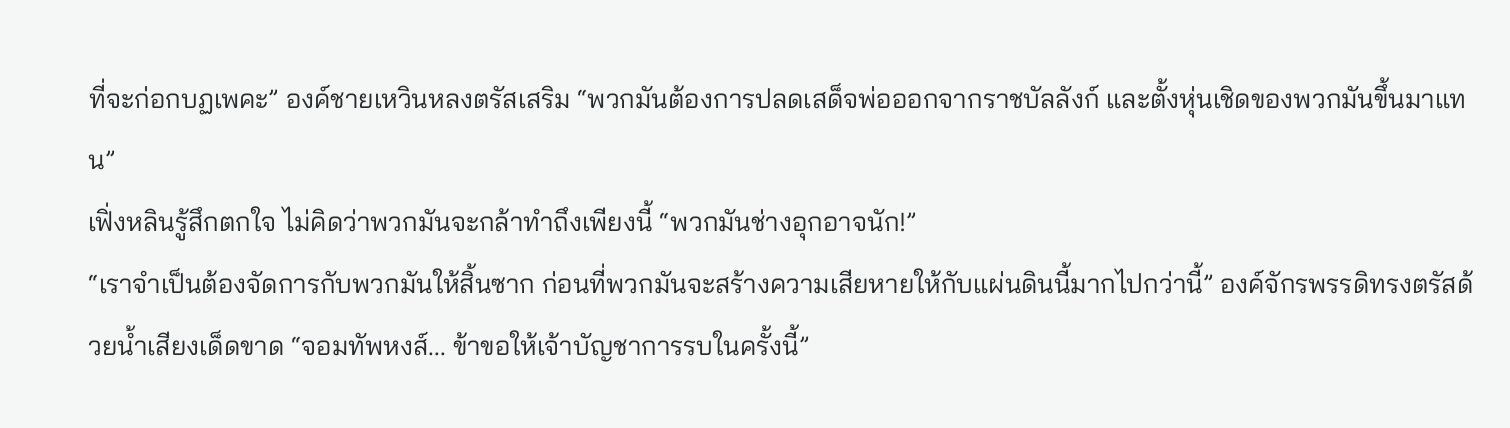ที่จะก่อกบฏเพคะ” องค์ชายเหวินหลงตรัสเสริม “พวกมันต้องการปลดเสด็จพ่อออกจากราชบัลลังก์ และตั้งหุ่นเชิดของพวกมันขึ้นมาแทน”
เฟิ่งหลินรู้สึกตกใจ ไม่คิดว่าพวกมันจะกล้าทำถึงเพียงนี้ “พวกมันช่างอุกอาจนัก!”
“เราจำเป็นต้องจัดการกับพวกมันให้สิ้นซาก ก่อนที่พวกมันจะสร้างความเสียหายให้กับแผ่นดินนี้มากไปกว่านี้” องค์จักรพรรดิทรงตรัสด้วยน้ำเสียงเด็ดขาด “จอมทัพหงส์... ข้าขอให้เจ้าบัญชาการรบในครั้งนี้”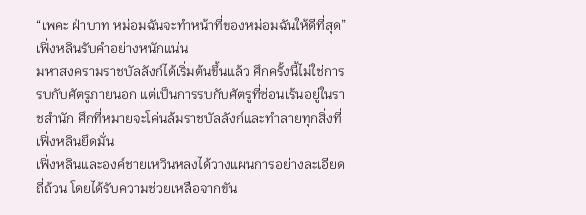“เพคะ ฝ่าบาท หม่อมฉันจะทำหน้าที่ของหม่อมฉันให้ดีที่สุด” เฟิ่งหลินรับคำอย่างหนักแน่น
มหาสงครามราชบัลลังก์ได้เริ่มต้นขึ้นแล้ว ศึกครั้งนี้ไม่ใช่การรบกับศัตรูภายนอก แต่เป็นการรบกับศัตรูที่ซ่อนเร้นอยู่ในราชสำนัก ศึกที่หมายจะโค่นล้มราชบัลลังก์และทำลายทุกสิ่งที่เฟิ่งหลินยึดมั่น
เฟิ่งหลินและองค์ชายเหวินหลงได้วางแผนการอย่างละเอียดถี่ถ้วน โดยได้รับความช่วยเหลือจากขัน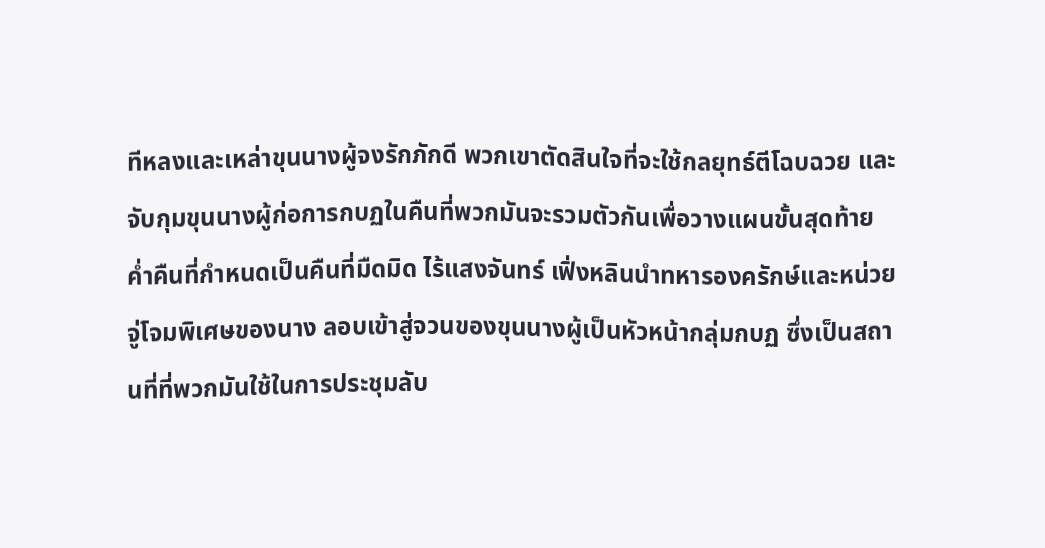ทีหลงและเหล่าขุนนางผู้จงรักภักดี พวกเขาตัดสินใจที่จะใช้กลยุทธ์ตีโฉบฉวย และจับกุมขุนนางผู้ก่อการกบฏในคืนที่พวกมันจะรวมตัวกันเพื่อวางแผนขั้นสุดท้าย
ค่ำคืนที่กำหนดเป็นคืนที่มืดมิด ไร้แสงจันทร์ เฟิ่งหลินนำทหารองครักษ์และหน่วยจู่โจมพิเศษของนาง ลอบเข้าสู่จวนของขุนนางผู้เป็นหัวหน้ากลุ่มกบฏ ซึ่งเป็นสถานที่ที่พวกมันใช้ในการประชุมลับ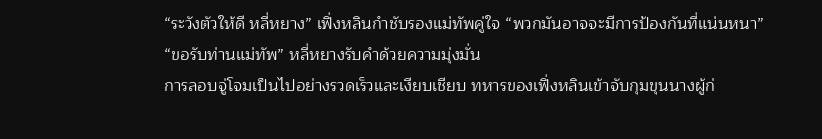“ระวังตัวให้ดี หลี่หยาง” เฟิ่งหลินกำชับรองแม่ทัพคู่ใจ “พวกมันอาจจะมีการป้องกันที่แน่นหนา”
“ขอรับท่านแม่ทัพ” หลี่หยางรับคำด้วยความมุ่งมั่น
การลอบจู่โจมเป็นไปอย่างรวดเร็วและเงียบเชียบ ทหารของเฟิ่งหลินเข้าจับกุมขุนนางผู้ก่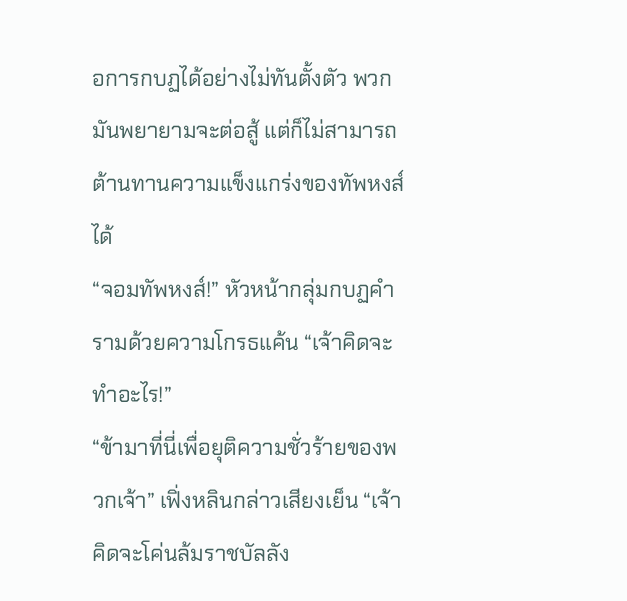อการกบฏได้อย่างไม่ทันตั้งตัว พวกมันพยายามจะต่อสู้ แต่ก็ไม่สามารถต้านทานความแข็งแกร่งของทัพหงส์ได้
“จอมทัพหงส์!” หัวหน้ากลุ่มกบฏคำรามด้วยความโกรธแค้น “เจ้าคิดจะทำอะไร!”
“ข้ามาที่นี่เพื่อยุติความชั่วร้ายของพวกเจ้า” เฟิ่งหลินกล่าวเสียงเย็น “เจ้าคิดจะโค่นล้มราชบัลลัง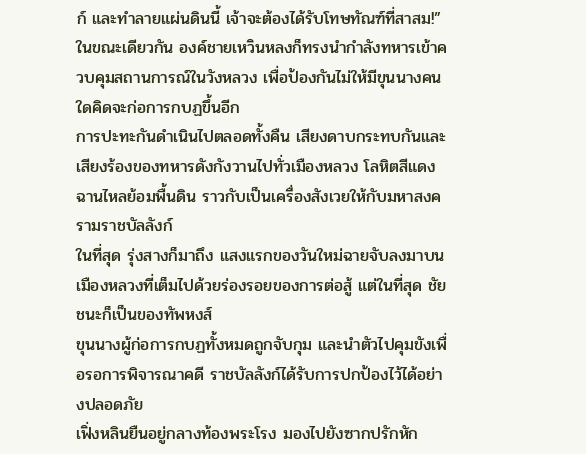ก์ และทำลายแผ่นดินนี้ เจ้าจะต้องได้รับโทษทัณฑ์ที่สาสม!”
ในขณะเดียวกัน องค์ชายเหวินหลงก็ทรงนำกำลังทหารเข้าควบคุมสถานการณ์ในวังหลวง เพื่อป้องกันไม่ให้มีขุนนางคนใดคิดจะก่อการกบฏขึ้นอีก
การปะทะกันดำเนินไปตลอดทั้งคืน เสียงดาบกระทบกันและเสียงร้องของทหารดังกังวานไปทั่วเมืองหลวง โลหิตสีแดงฉานไหลย้อมพื้นดิน ราวกับเป็นเครื่องสังเวยให้กับมหาสงครามราชบัลลังก์
ในที่สุด รุ่งสางก็มาถึง แสงแรกของวันใหม่ฉายจับลงมาบนเมืองหลวงที่เต็มไปด้วยร่องรอยของการต่อสู้ แต่ในที่สุด ชัยชนะก็เป็นของทัพหงส์
ขุนนางผู้ก่อการกบฏทั้งหมดถูกจับกุม และนำตัวไปคุมขังเพื่อรอการพิจารณาคดี ราชบัลลังก์ได้รับการปกป้องไว้ได้อย่างปลอดภัย
เฟิ่งหลินยืนอยู่กลางท้องพระโรง มองไปยังซากปรักหัก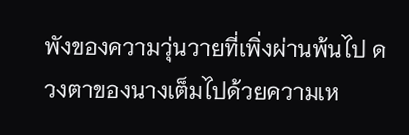พังของความวุ่นวายที่เพิ่งผ่านพ้นไป ดวงตาของนางเต็มไปด้วยความเห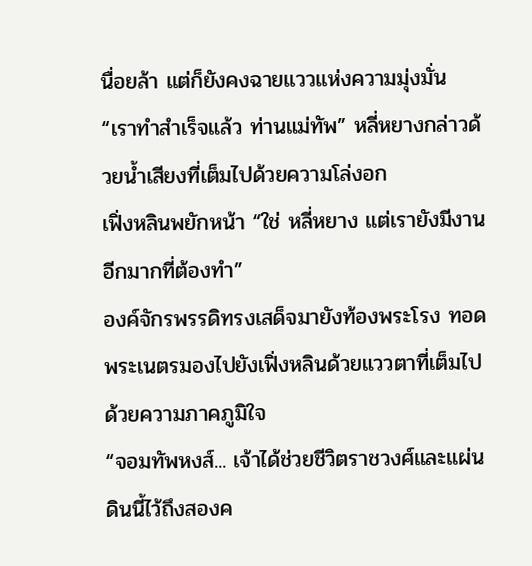นื่อยล้า แต่ก็ยังคงฉายแววแห่งความมุ่งมั่น
“เราทำสำเร็จแล้ว ท่านแม่ทัพ” หลี่หยางกล่าวด้วยน้ำเสียงที่เต็มไปด้วยความโล่งอก
เฟิ่งหลินพยักหน้า “ใช่ หลี่หยาง แต่เรายังมีงานอีกมากที่ต้องทำ”
องค์จักรพรรดิทรงเสด็จมายังท้องพระโรง ทอดพระเนตรมองไปยังเฟิ่งหลินด้วยแววตาที่เต็มไปด้วยความภาคภูมิใจ
“จอมทัพหงส์... เจ้าได้ช่วยชีวิตราชวงศ์และแผ่นดินนี้ไว้ถึงสองค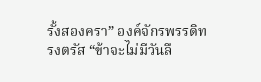รั้งสองครา” องค์จักรพรรดิทรงตรัส “ข้าจะไม่มีวันลื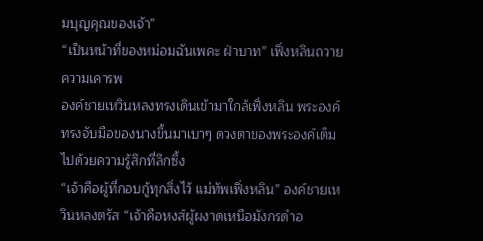มบุญคุณของเจ้า”
“เป็นหน้าที่ของหม่อมฉันเพคะ ฝ่าบาท” เฟิ่งหลินถวายความเคารพ
องค์ชายเหวินหลงทรงเดินเข้ามาใกล้เฟิ่งหลิน พระองค์ทรงจับมือของนางขึ้นมาเบาๆ ดวงตาของพระองค์เต็มไปด้วยความรู้สึกที่ลึกซึ้ง
“เจ้าคือผู้ที่กอบกู้ทุกสิ่งไว้ แม่ทัพเฟิ่งหลิน” องค์ชายเหวินหลงตรัส “เจ้าคือหงส์ผู้ผงาดเหนือมังกรดำอ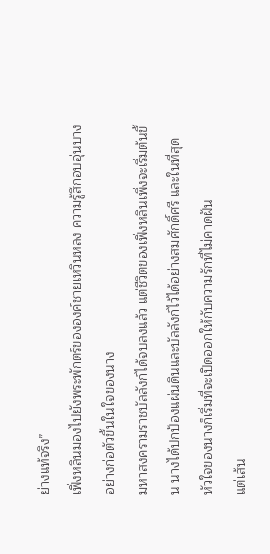ย่างแท้จริง”
เฟิ่งหลินมองไปยังพระพักตร์ขององค์ชายเหวินหลง ความรู้สึกอบอุ่นบางอย่างก่อตัวขึ้นในใจของนาง
มหาสงครามราชบัลลังก์ได้จบลงแล้ว แต่ชีวิตของเฟิ่งหลินเพิ่งจะเริ่มต้นขึ้น นางได้ปกป้องแผ่นดินและบัลลังก์ไว้ได้อย่างสมศักดิ์ศรี และในที่สุด หัวใจของนางก็เริ่มที่จะเปิดออกให้กับความรักที่ไม่คาดฝัน
แต่เส้น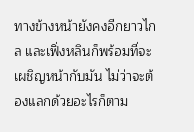ทางข้างหน้ายังคงอีกยาวไกล และเฟิ่งหลินก็พร้อมที่จะเผชิญหน้ากับมัน ไม่ว่าจะต้องแลกด้วยอะไรก็ตาม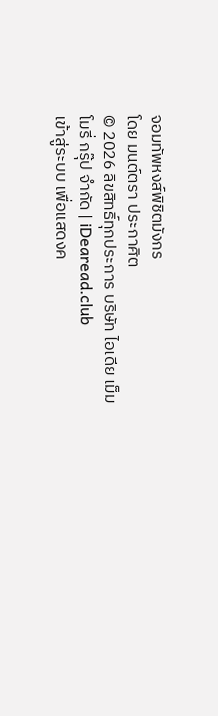จอมทัพหงส์พิชิตมังกร
โดย มนต์ตรา ประกาศิต
© 2026 ลิขสิทธิ์ทุกประการ บริษัท ไอเดีย เม็มโมรี่ กรุ๊ป จำกัด | iDearead.club
เข้าสู่ระบบ เพื่อแสดงค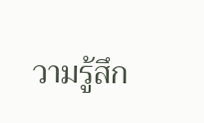วามรู้สึก